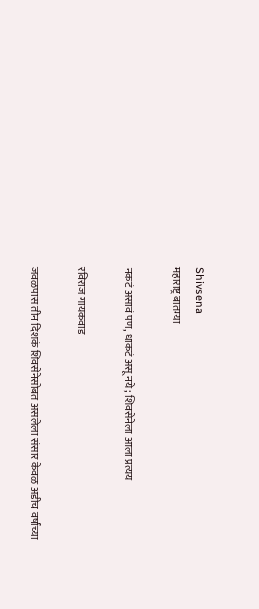Shivsena
महाराष्ट्र बातम्या

नकटं असावं पण, धाकटं असू नये; शिवसेनेला आला प्रत्यय

रविराज गायकवाड

जवळपास तीन दिशकं शिवसेनेसोबत असलेला संसार केवळ अडीच वर्षांच्या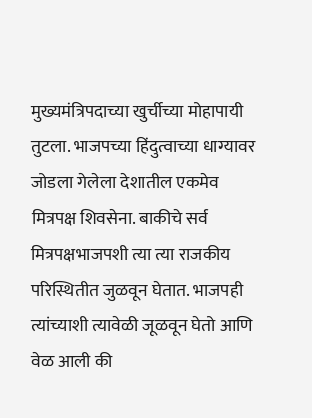मुख्यमंत्रिपदाच्या खुर्चीच्या मोहापायी तुटला. भाजपच्या हिंदुत्वाच्या धाग्यावर जोडला गेलेला देशातील एकमेव मित्रपक्ष शिवसेना. बाकीचे सर्व मित्रपक्षभाजपशी त्या त्या राजकीय परिस्थितीत जुळवून घेतात. भाजपही त्यांच्याशी त्यावेळी जूळवून घेतो आणि वेळ आली की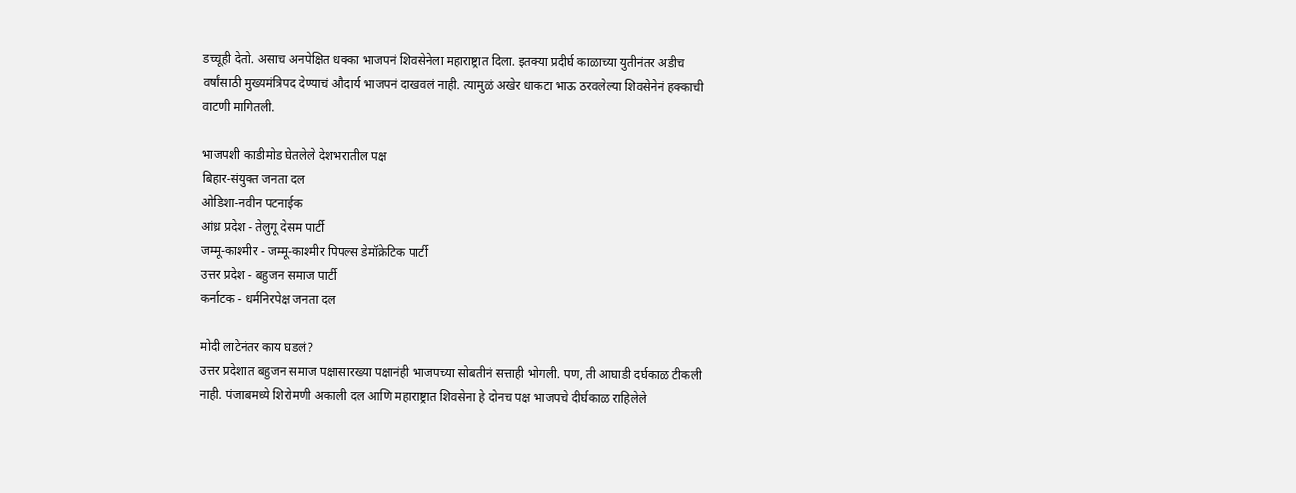डच्चूही देतो. असाच अनपेक्षित धक्का भाजपनं शिवसेनेला महाराष्ट्रात दिला. इतक्या प्रदीर्घ काळाच्या युतीनंतर अडीच वर्षांसाठी मुख्यमंत्रिपद देण्याचं औदार्य भाजपनं दाखवलं नाही. त्यामुळं अखेर धाकटा भाऊ ठरवलेल्या शिवसेनेनं हक्काची वाटणी मागितली.

भाजपशी काडीमोड घेतलेले देशभरातील पक्ष
बिहार-संयुक्त जनता दल
ओडिशा-नवीन पटनाईक
आंध्र प्रदेश - तेलुगू देसम पार्टी
जम्मू-काश्मीर - जम्मू-काश्मीर पिपल्स डेमॉक्रेटिक पार्टी
उत्तर प्रदेश - बहुजन समाज पार्टी
कर्नाटक - धर्मनिरपेक्ष जनता दल

मोदी लाटेनंतर काय घडलं?
उत्तर प्रदेशात बहुजन समाज पक्षासारख्या पक्षानंही भाजपच्या सोबतीनं सत्ताही भोगली. पण, ती आघाडी दर्घकाळ टीकली नाही. पंजाबमध्ये शिरोमणी अकाली दल आणि महाराष्ट्रात शिवसेना हे दोनच पक्ष भाजपचे दीर्घकाळ राहिलेले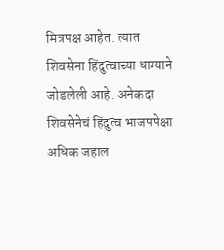मित्रपक्ष आहेत. त्यात शिवसेना हिंदुत्वाच्या धाग्याने जोडलेली आहे. अनेकदा शिवसेनेचं हिंदुत्व भाजपपेक्षा अधिक जहाल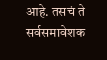आहे. तसचं ते सर्वसमावेशक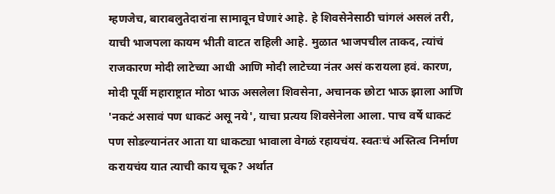म्हणजेच, बाराबलुतेदारांना सामावून घेणारं आहे. हे शिवसेनेसाठी चांगलं असलं तरी, याची भाजपला कायम भीती वाटत राहिली आहे. मुळात भाजपचील ताकद, त्यांचं राजकारण मोदी लाटेच्या आधी आणि मोदी लाटेच्या नंतर असं करायला हवं. कारण, मोदी पूर्वी महाराष्ट्रात मोठा भाऊ असलेला शिवसेना, अचानक छोटा भाऊ झाला आणि 'नकटं असावं पण धाकटं असू नये', याचा प्रत्यय शिवसेनेला आला. पाच वर्षे धाकटं पण सोडल्यानंतर आता या धाकट्या भावाला वेगळं रहायचंय. स्वतःचं अस्तित्व निर्माण करायचंय यात त्याची काय चूक? अर्थात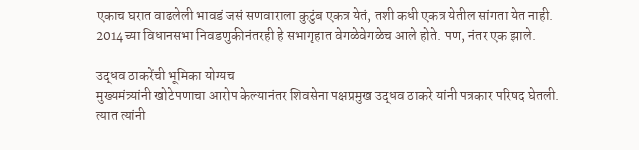एकाच घरात वाढलेली भावडं जसं सणवाराला कुटुंब एकत्र येतं, तशी कधी एकत्र येतील सांगता येत नाही. 2014च्या विधानसभा निवडणुकीनंतरही हे सभागृहात वेगळेवेगळेच आले होते. पण, नंतर एक झाले.

उद्धव ठाकरेंची भूमिका योग्यच
मुख्यमंत्र्यांनी खोटेपणाचा आरोप केल्यानंतर शिवसेना पक्षप्रमुख उद्धव ठाकरे यांनी पत्रकार परिषद घेतली. त्यात त्यांनी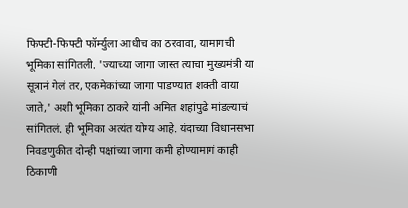फिफ्टी-फिफ्टी फॉर्म्युला आधीच का ठरवावा, यामागची भूमिका सांगितली. 'ज्याच्या जागा जास्त त्याचा मुख्यमंत्री या सूत्रानं गेलं तर, एकमेकांच्या जागा पाडण्यात शक्ती वाया जाते,' अशी भूमिका ठाकरे यांनी अमित शहांपुढे मांडल्याचं सांगितलं. ही भूमिका अत्यंत योग्य आहे. यंदाच्या विधानसभा निवडणुकीत दोन्ही पक्षांच्या जागा कमी होण्यामागं काही ठिकाणी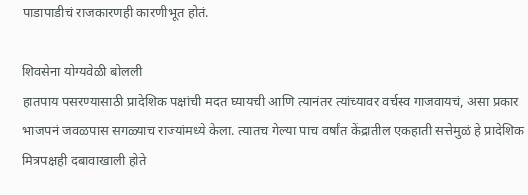पाडापाडीचं राजकारणही कारणीभूत होतं.

शिवसेना योग्यवेळी बोलली
हातपाय पसरण्यासाठी प्रादेशिक पक्षांची मदत घ्यायची आणि त्यानंतर त्यांच्यावर वर्चस्व गाजवायचं, असा प्रकार भाजपनं जवळपास सगळ्याच राज्यांमध्ये केला. त्यातच गेल्या पाच वर्षांत केंद्रातील एकहाती सत्तेमुळं हे प्रादेशिक मित्रपक्षही दबावाखाली होते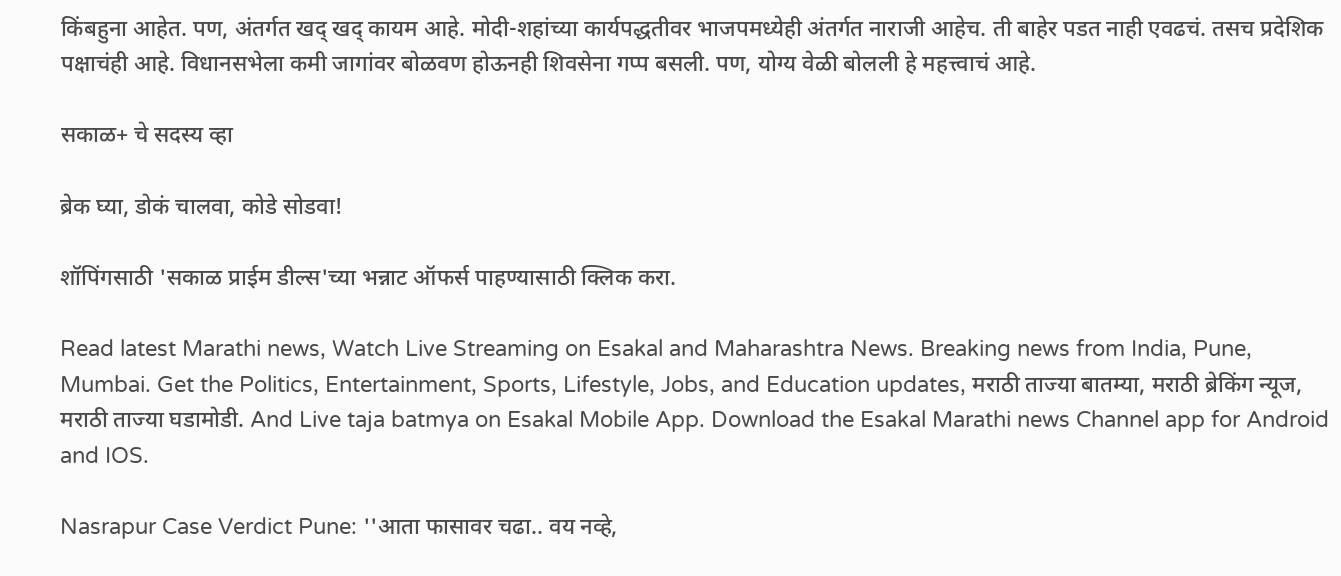किंबहुना आहेत. पण, अंतर्गत खद् खद् कायम आहे. मोदी-शहांच्या कार्यपद्धतीवर भाजपमध्येही अंतर्गत नाराजी आहेच. ती बाहेर पडत नाही एवढचं. तसच प्रदेशिक पक्षाचंही आहे. विधानसभेला कमी जागांवर बोळवण होऊनही शिवसेना गप्प बसली. पण, योग्य वेळी बोलली हे महत्त्वाचं आहे.

सकाळ+ चे सदस्य व्हा

ब्रेक घ्या, डोकं चालवा, कोडे सोडवा!

शॉपिंगसाठी 'सकाळ प्राईम डील्स'च्या भन्नाट ऑफर्स पाहण्यासाठी क्लिक करा.

Read latest Marathi news, Watch Live Streaming on Esakal and Maharashtra News. Breaking news from India, Pune, Mumbai. Get the Politics, Entertainment, Sports, Lifestyle, Jobs, and Education updates, मराठी ताज्या बातम्या, मराठी ब्रेकिंग न्यूज, मराठी ताज्या घडामोडी. And Live taja batmya on Esakal Mobile App. Download the Esakal Marathi news Channel app for Android and IOS.

Nasrapur Case Verdict Pune: ''आता फासावर चढा.. वय नव्हे,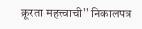क्रूरता महत्त्वाची'' निकालपत्र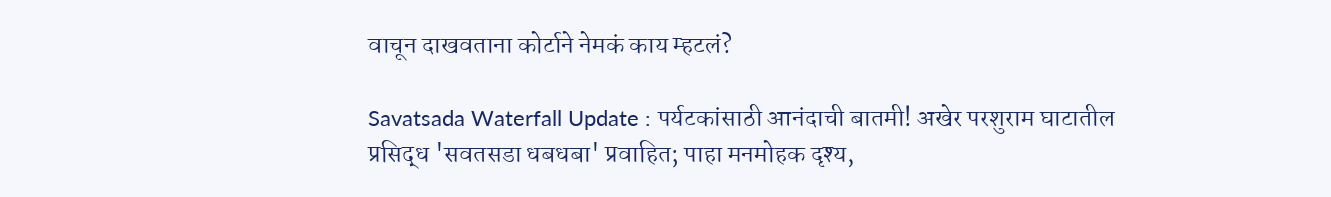वाचून दाखवताना कोर्टाने नेमकं काय म्हटलं?

Savatsada Waterfall Update : पर्यटकांसाठी आनंदाची बातमी! अखेर परशुराम घाटातील प्रसिद्ध 'सवतसडा धबधबा' प्रवाहित; पाहा मनमोहक दृश्य,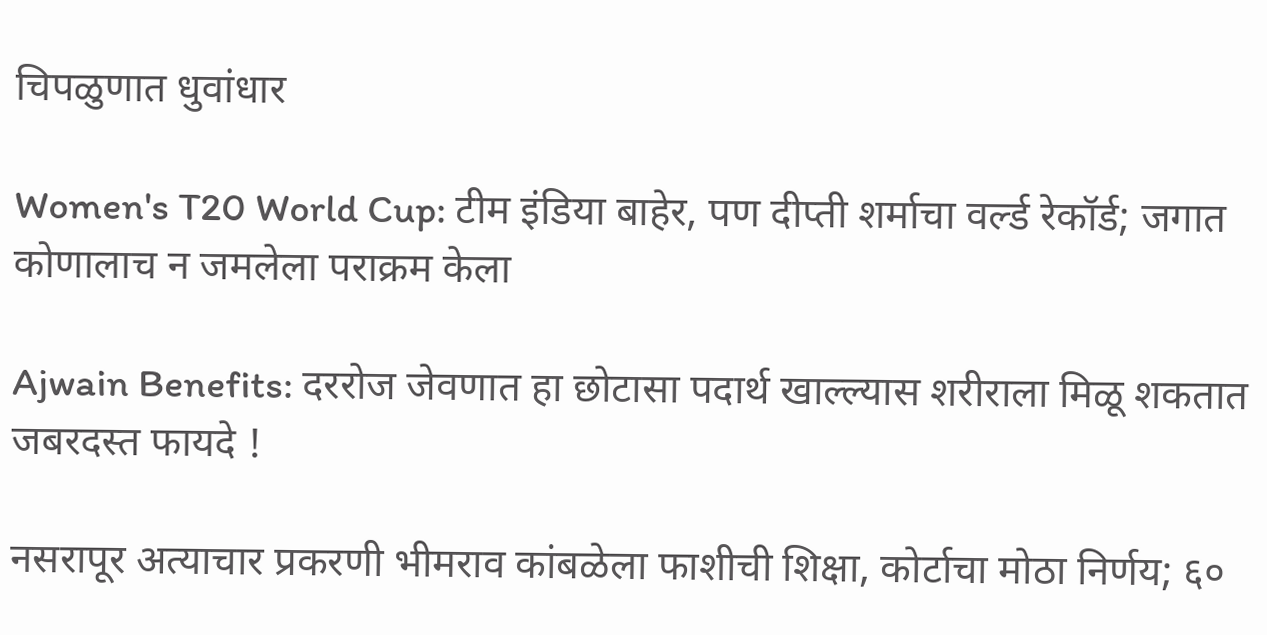चिपळुणात धुवांधार

Women's T20 World Cup: टीम इंडिया बाहेर, पण दीप्ती शर्माचा वर्ल्ड रेकॉर्ड; जगात कोणालाच न जमलेला पराक्रम केला

Ajwain Benefits: दररोज जेवणात हा छोटासा पदार्थ खाल्ल्यास शरीराला मिळू शकतात जबरदस्त फायदे !

नसरापूर अत्याचार प्रकरणी भीमराव कांबळेला फाशीची शिक्षा, कोर्टाचा मोठा निर्णय; ६०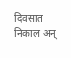दिवसात निकाल अन्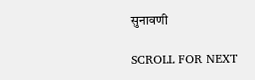सुनावणी

SCROLL FOR NEXT